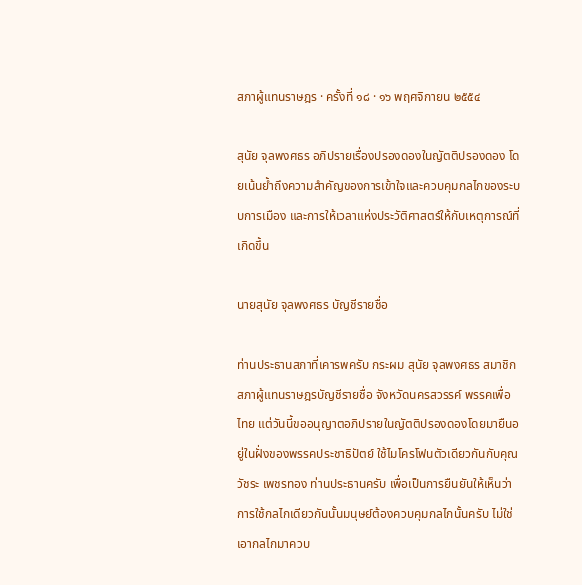สภาผู้แทนราษฎร · ครั้งที่ ๑๘ · ๑๖ พฤศจิกายน ๒๕๕๔

สุนัย จุลพงศธร อภิปรายเรื่องปรองดองในญัตติปรองดอง โดยเน้นย้ำถึงความสำคัญของการเข้าใจและควบคุมกลไกของระบบการเมือง และการให้เวลาแห่งประวัติศาสตร์ให้กับเหตุการณ์ที่เกิดขึ้น

นายสุนัย จุลพงศธร บัญชีรายชื่อ

ท่านประธานสภาที่เคารพครับ กระผม สุนัย จุลพงศธร สมาชิกสภาผู้แทนราษฎรบัญชีรายชื่อ จังหวัดนครสวรรค์ พรรคเพื่อไทย แต่วันนี้ขออนุญาตอภิปรายในญัตติปรองดองโดยมายืนอยู่ในฝั่งของพรรคประชาธิปัตย์ ใช้ไมโครโฟนตัวเดียวกันกับคุณวัชระ เพชรทอง ท่านประธานครับ เพื่อเป็นการยืนยันให้เห็นว่า การใช้กลไกเดียวกันนั้นมนุษย์ต้องควบคุมกลไกนั้นครับ ไม่ใช่เอากลไกมาควบ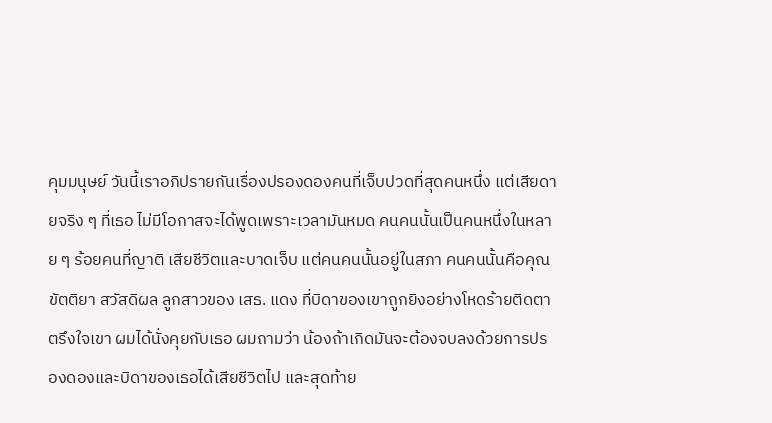คุมมนุษย์ วันนี้เราอภิปรายกันเรื่องปรองดองคนที่เจ็บปวดที่สุดคนหนึ่ง แต่เสียดายจริง ๆ ที่เธอ ไม่มีโอกาสจะได้พูดเพราะเวลามันหมด คนคนนั้นเป็นคนหนึ่งในหลาย ๆ ร้อยคนที่ญาติ เสียชีวิตและบาดเจ็บ แต่คนคนนั้นอยู่ในสภา คนคนนั้นคือคุณขัตติยา สวัสดิผล ลูกสาวของ เสธ. แดง ที่บิดาของเขาถูกยิงอย่างโหดร้ายติดตาตรึงใจเขา ผมได้นั่งคุยกับเธอ ผมถามว่า น้องถ้าเกิดมันจะต้องจบลงด้วยการปรองดองและบิดาของเธอได้เสียชีวิตไป และสุดท้าย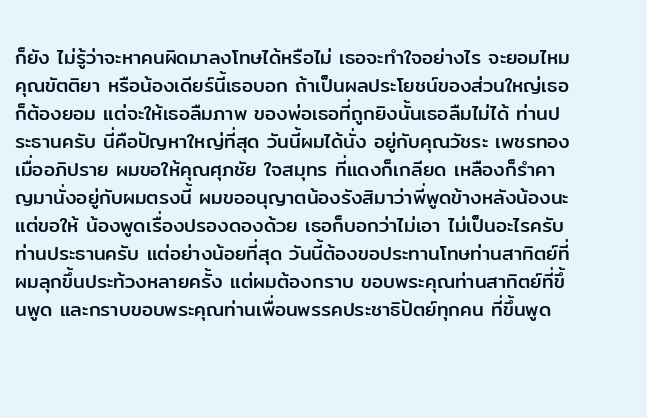ก็ยัง ไม่รู้ว่าจะหาคนผิดมาลงโทษได้หรือไม่ เธอจะทําใจอย่างไร จะยอมไหม คุณขัตติยา หรือน้องเดียร์นี้เธอบอก ถ้าเป็นผลประโยชน์ของส่วนใหญ่เธอก็ต้องยอม แต่จะให้เธอลืมภาพ ของพ่อเธอที่ถูกยิงนั้นเธอลืมไม่ได้ ท่านประธานครับ นี่คือปัญหาใหญ่ที่สุด วันนี้ผมได้นั่ง อยู่กับคุณวัชระ เพชรทอง เมื่ออภิปราย ผมขอให้คุณศุภชัย ใจสมุทร ที่แดงก็เกลียด เหลืองก็รําคาญมานั่งอยู่กับผมตรงนี้ ผมขออนุญาตน้องรังสิมาว่าพี่พูดข้างหลังน้องนะ แต่ขอให้ น้องพูดเรื่องปรองดองด้วย เธอก็บอกว่าไม่เอา ไม่เป็นอะไรครับท่านประธานครับ แต่อย่างน้อยที่สุด วันนี้ต้องขอประทานโทษท่านสาทิตย์ที่ผมลุกขึ้นประท้วงหลายครั้ง แต่ผมต้องกราบ ขอบพระคุณท่านสาทิตย์ที่ขึ้นพูด และกราบขอบพระคุณท่านเพื่อนพรรคประชาธิปัตย์ทุกคน ที่ขึ้นพูด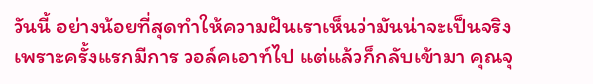วันนี้ อย่างน้อยที่สุดทําให้ความฝันเราเห็นว่ามันน่าจะเป็นจริง เพราะครั้งแรกมีการ วอล์คเอาท์ไป แต่แล้วก็กลับเข้ามา คุณจุ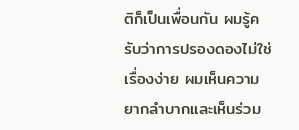ติก็เป็นเพื่อนกัน ผมรู้ครับว่าการปรองดองไม่ใช่เรื่องง่าย ผมเห็นความยากลําบากและเห็นร่วม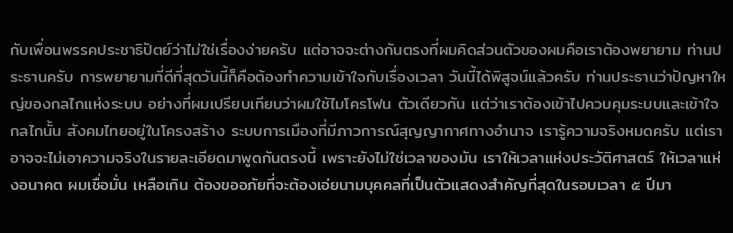กับเพื่อนพรรคประชาธิปัตย์ว่าไม่ใช่เรื่องง่ายครับ แต่อาจจะต่างกันตรงที่ผมคิดส่วนตัวของผมคือเราต้องพยายาม ท่านประธานครับ การพยายามที่ดีที่สุดวันนี้ก็คือต้องทําความเข้าใจกับเรื่องเวลา วันนี้ได้พิสูจน์แล้วครับ ท่านประธานว่าปัญหาใหญ่ของกลไกแห่งระบบ อย่างที่ผมเปรียบเทียบว่าผมใช้ไมโครโฟน ตัวเดียวกัน แต่ว่าเราต้องเข้าไปควบคุมระบบและเข้าใจกลไกนั้น สังคมไทยอยู่ในโครงสร้าง ระบบการเมืองที่มีภาวการณ์สุญญากาศทางอํานาจ เรารู้ความจริงหมดครับ แต่เราอาจจะไม่เอาความจริงในรายละเอียดมาพูดกันตรงนี้ เพราะยังไม่ใช่เวลาของมัน เราให้เวลาแห่งประวัติศาสตร์ ให้เวลาแห่งอนาคต ผมเชื่อมั่น เหลือเกิน ต้องขออภัยที่จะต้องเอ่ยนามบุคคลที่เป็นตัวแสดงสําคัญที่สุดในรอบเวลา ๕ ปีมา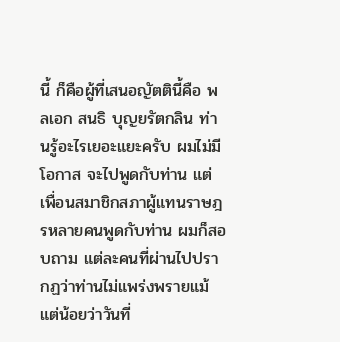นี้ ก็คือผู้ที่เสนอญัตตินี้คือ พลเอก สนธิ บุญยรัตกลิน ท่านรู้อะไรเยอะแยะครับ ผมไม่มีโอกาส จะไปพูดกับท่าน แต่เพื่อนสมาชิกสภาผู้แทนราษฎรหลายคนพูดกับท่าน ผมก็สอบถาม แต่ละคนที่ผ่านไปปรากฏว่าท่านไม่แพร่งพรายแม้แต่น้อยว่าวันที่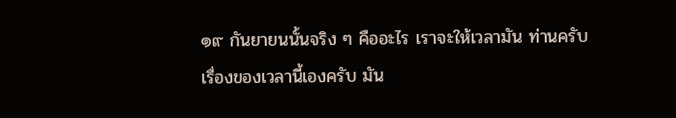๑๙ กันยายนนั้นจริง ๆ คืออะไร เราจะให้เวลามัน ท่านครับ เรื่องของเวลานี้เองครับ มัน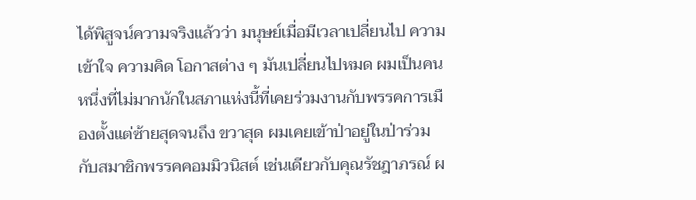ได้พิสูจน์ความจริงแล้วว่า มนุษย์เมื่อมีเวลาเปลี่ยนไป ความเข้าใจ ความคิด โอกาสต่าง ๆ มันเปลี่ยนไปหมด ผมเป็นคนหนึ่งที่ไม่มากนักในสภาแห่งนี้ที่เคยร่วมงานกับพรรคการเมืองตั้งแต่ซ้ายสุดจนถึง ขวาสุด ผมเคยเข้าป่าอยู่ในป่าร่วมกับสมาชิกพรรคคอมมิวนิสต์ เช่นเดียวกับคุณรัชฎาภรณ์ ผ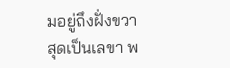มอยู่ถึงฝั่งขวาสุดเป็นเลขา พ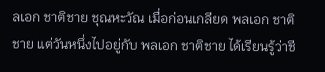ลเอก ชาติชาย ชุณหะวัณ เมื่อก่อนเกลียด พลเอก ชาติชาย แต่วันหนึ่งไปอยู่กับ พลเอก ชาติชาย ได้เรียนรู้ว่าชี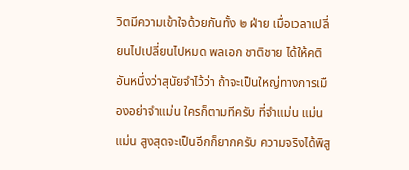วิตมีความเข้าใจด้วยกันทั้ง ๒ ฝ่าย เมื่อเวลาเปลี่ยนไปเปลี่ยนไปหมด พลเอก ชาติชาย ได้ให้คติอันหนึ่งว่าสุนัยจําไว้ว่า ถ้าจะเป็นใหญ่ทางการเมืองอย่าจําแม่น ใครก็ตามทีครับ ที่จําแม่น แม่น แม่น สูงสุดจะเป็นอีกก็ยากครับ ความจริงได้พิสู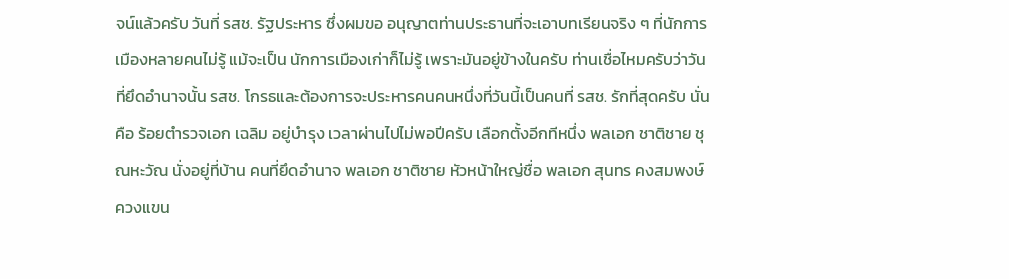จน์แล้วครับ วันที่ รสช. รัฐประหาร ซึ่งผมขอ อนุญาตท่านประธานที่จะเอาบทเรียนจริง ๆ ที่นักการเมืองหลายคนไม่รู้ แม้จะเป็น นักการเมืองเก่าก็ไม่รู้ เพราะมันอยู่ข้างในครับ ท่านเชื่อไหมครับว่าวันที่ยึดอํานาจนั้น รสช. โกรธและต้องการจะประหารคนคนหนึ่งที่วันนี้เป็นคนที่ รสช. รักที่สุดครับ นั่นคือ ร้อยตํารวจเอก เฉลิม อยู่บํารุง เวลาผ่านไปไม่พอปีครับ เลือกตั้งอีกทีหนึ่ง พลเอก ชาติชาย ชุณหะวัณ นั่งอยู่ที่บ้าน คนที่ยึดอํานาจ พลเอก ชาติชาย หัวหน้าใหญ่ชื่อ พลเอก สุนทร คงสมพงษ์ ควงแขน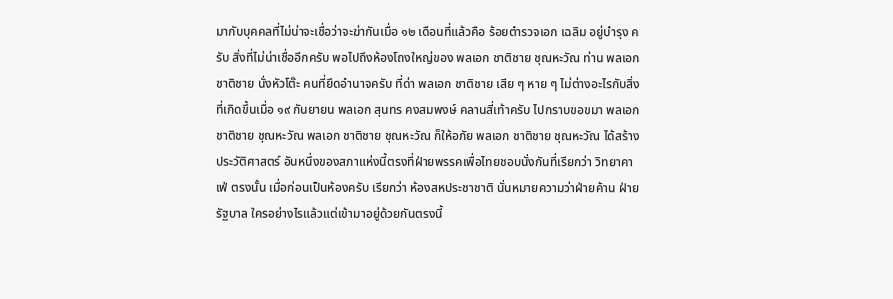มากับบุคคลที่ไม่น่าจะเชื่อว่าจะฆ่ากันเมื่อ ๑๒ เดือนที่แล้วคือ ร้อยตํารวจเอก เฉลิม อยู่บํารุง ครับ สิ่งที่ไม่น่าเชื่ออีกครับ พอไปถึงห้องโถงใหญ่ของ พลเอก ชาติชาย ชุณหะวัณ ท่าน พลเอก ชาติชาย นั่งหัวโต๊ะ คนที่ยึดอํานาจครับ ที่ด่า พลเอก ชาติชาย เสีย ๆ หาย ๆ ไม่ต่างอะไรกับสิ่งที่เกิดขึ้นเมื่อ ๑๙ กันยายน พลเอก สุนทร คงสมพงษ์ คลานสี่เท้าครับ ไปกราบขอขมา พลเอก ชาติชาย ชุณหะวัณ พลเอก ชาติชาย ชุณหะวัณ ก็ให้อภัย พลเอก ชาติชาย ชุณหะวัณ ได้สร้างประวัติศาสตร์ อันหนึ่งของสภาแห่งนี้ตรงที่ฝ่ายพรรคเพื่อไทยชอบนั่งกันที่เรียกว่า วิทยาคาเฟ่ ตรงนั้น เมื่อก่อนเป็นห้องครับ เรียกว่า ห้องสหประชาชาติ นั่นหมายความว่าฝ่ายค้าน ฝ่ายรัฐบาล ใครอย่างไรแล้วแต่เข้ามาอยู่ด้วยกันตรงนี้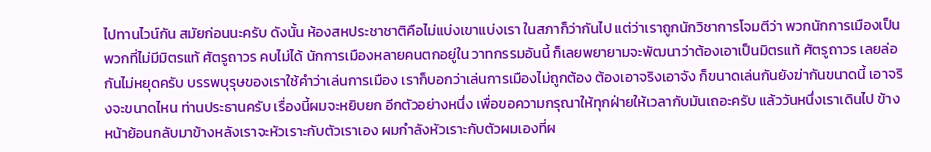ไปทานไวน์กัน สมัยก่อนนะครับ ดังนั้น ห้องสหประชาชาติคือไม่แบ่งเขาแบ่งเรา ในสภาก็ว่ากันไป แต่ว่าเราถูกนักวิชาการโจมตีว่า พวกนักการเมืองเป็นพวกที่ไม่มีมิตรแท้ ศัตรูถาวร คบไม่ได้ นักการเมืองหลายคนตกอยู่ใน วาทกรรมอันนี้ ก็เลยพยายามจะพัฒนาว่าต้องเอาเป็นมิตรแท้ ศัตรูถาวร เลยล่อกันไม่หยุดครับ บรรพบุรุษของเราใช้คําว่าเล่นการเมือง เราก็บอกว่าเล่นการเมืองไม่ถูกต้อง ต้องเอาจริงเอาจัง ก็ขนาดเล่นกันยังฆ่ากันขนาดนี้ เอาจริงจะขนาดไหน ท่านประธานครับ เรื่องนี้ผมจะหยิบยก อีกตัวอย่างหนึ่ง เพื่อขอความกรุณาให้ทุกฝ่ายให้เวลากับมันเถอะครับ แล้ววันหนึ่งเราเดินไป ข้างหน้าย้อนกลับมาข้างหลังเราจะหัวเราะกับตัวเราเอง ผมกําลังหัวเราะกับตัวผมเองที่ผ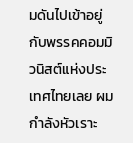มดันไปเข้าอยู่กับพรรคคอมมิวนิสต์แห่งประเทศไทยเลย ผมกําลังหัวเราะ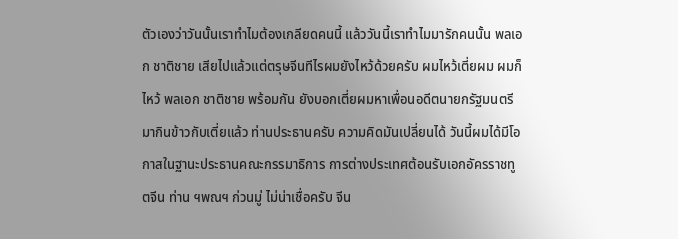ตัวเองว่าวันนั้นเราทําไมต้องเกลียดคนนี้ แล้ววันนี้เราทําไมมารักคนนั้น พลเอก ชาติชาย เสียไปแล้วแต่ตรุษจีนทีไรผมยังไหว้ด้วยครับ ผมไหว้เตี่ยผม ผมก็ไหว้ พลเอก ชาติชาย พร้อมกัน ยังบอกเตี่ยผมหาเพื่อนอดีตนายกรัฐมนตรีมากินข้าวกับเตี่ยแล้ว ท่านประธานครับ ความคิดมันเปลี่ยนได้ วันนี้ผมได้มีโอกาสในฐานะประธานคณะกรรมาธิการ การต่างประเทศต้อนรับเอกอัครราชทูตจีน ท่าน ฯพณฯ ก่วนมู่ ไม่น่าเชื่อครับ จีน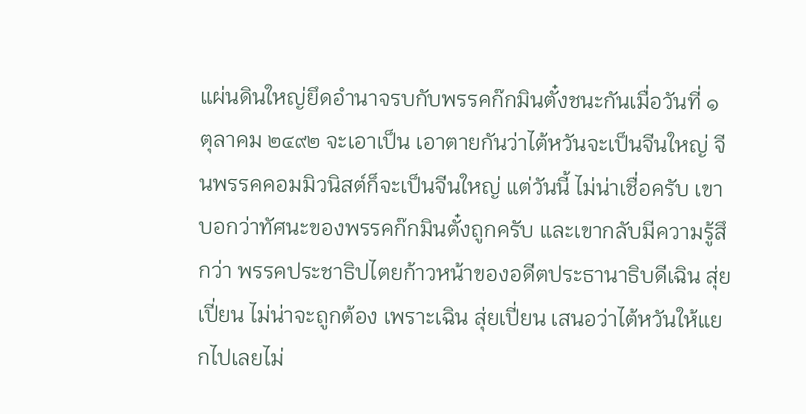แผ่นดินใหญ่ยึดอํานาจรบกับพรรคก๊กมินตั๋งชนะกันเมื่อวันที่ ๑ ตุลาคม ๒๔๙๒ จะเอาเป็น เอาตายกันว่าไต้หวันจะเป็นจีนใหญ่ จีนพรรคคอมมิวนิสต์ก็จะเป็นจีนใหญ่ แต่วันนี้ ไม่น่าเชื่อครับ เขาบอกว่าทัศนะของพรรคก๊กมินตั๋งถูกครับ และเขากลับมีความรู้สึกว่า พรรคประชาธิปไตยก้าวหน้าของอดีตประธานาธิบดีเฉิน สุ่ยเปี่ยน ไม่น่าจะถูกต้อง เพราะเฉิน สุ่ยเปี่ยน เสนอว่าไต้หวันให้แยกไปเลยไม่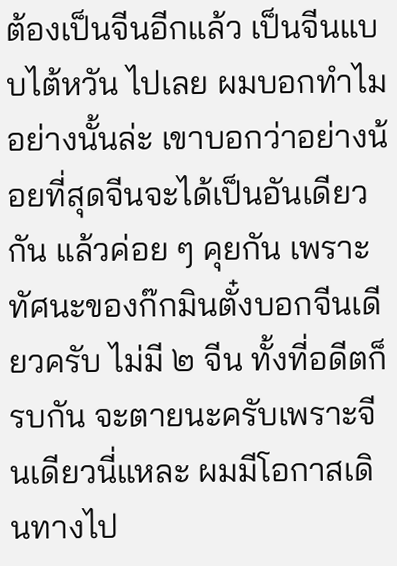ต้องเป็นจีนอีกแล้ว เป็นจีนแบบไต้หวัน ไปเลย ผมบอกทําไมอย่างนั้นล่ะ เขาบอกว่าอย่างน้อยที่สุดจีนจะได้เป็นอันเดียวกัน แล้วค่อย ๆ คุยกัน เพราะทัศนะของก๊กมินตั๋งบอกจีนเดียวครับ ไม่มี ๒ จีน ทั้งที่อดีตก็รบกัน จะตายนะครับเพราะจีนเดียวนี่แหละ ผมมีโอกาสเดินทางไป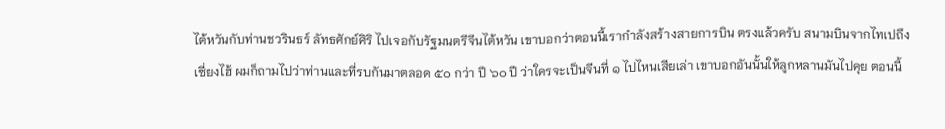ไต้หวันกับท่านชวรินธร์ ลัทธศักย์ศิริ ไปเจอกับรัฐมนตรีจีนไต้หวัน เขาบอกว่าตอนนี้เรากําลังสร้างสายการบิน ตรงแล้วครับ สนามบินจากไทเปถึงเซี่ยงไฮ้ ผมก็ถามไปว่าท่านและที่รบกันมาตลอด ๕๐ กว่า ปี ๖๐ ปี ว่าใครจะเป็นจีนที่ ๑ ไปไหนเสียเล่า เขาบอกอันนั้นให้ลูกหลานมันไปคุย ตอนนี้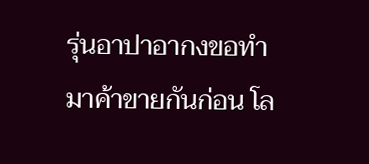รุ่นอาปาอากงขอทํามาค้าขายกันก่อน โล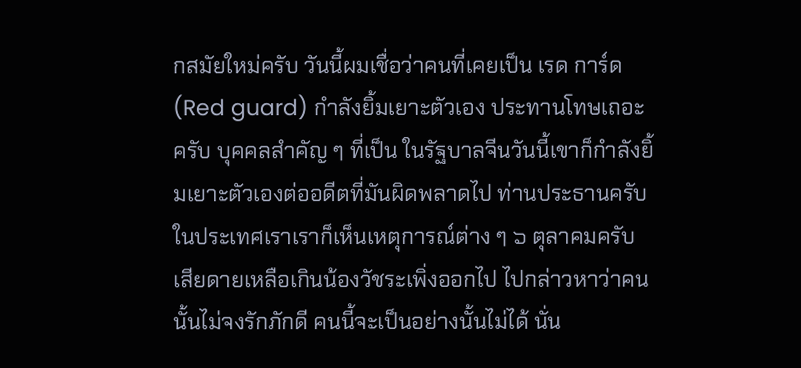กสมัยใหม่ครับ วันนี้ผมเชื่อว่าคนที่เคยเป็น เรด การ์ด (Red guard) กําลังยิ้มเยาะตัวเอง ประทานโทษเถอะครับ บุคคลสําคัญ ๆ ที่เป็น ในรัฐบาลจีนวันนี้เขาก็กําลังยิ้มเยาะตัวเองต่ออดีตที่มันผิดพลาดไป ท่านประธานครับ ในประเทศเราเราก็เห็นเหตุการณ์ต่าง ๆ ๖ ตุลาคมครับ เสียดายเหลือเกินน้องวัชระเพิ่งออกไป ไปกล่าวหาว่าคนนั้นไม่จงรักภักดี คนนี้จะเป็นอย่างนั้นไม่ได้ นั่น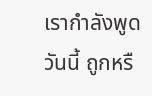เรากําลังพูดวันนี้ ถูกหรื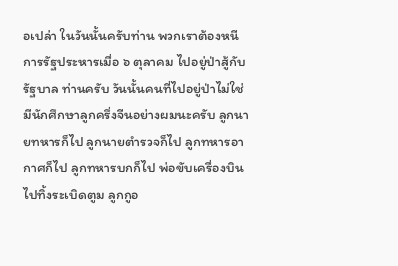อเปล่า ในวันนั้นครับท่าน พวกเราต้องหนีการรัฐประหารเมื่อ ๖ ตุลาคม ไปอยู่ป่าสู้กับรัฐบาล ท่านครับ วันนั้นคนที่ไปอยู่ป่าไม่ใช่มีนักศึกษาลูกครึ่งจีนอย่างผมนะครับ ลูกนายทหารก็ไป ลูกนายตํารวจก็ไป ลูกทหารอากาศก็ไป ลูกทหารบกก็ไป พ่อขับเครื่องบินไปทิ้งระเบิดตูม ลูกกูอ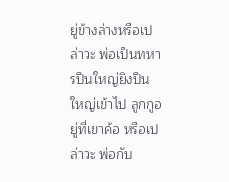ยู่ข้างล่างหรือเปล่าวะ พ่อเป็นทหารปืนใหญ่ยิงปืนใหญ่เข้าไป ลูกกูอยู่ที่เขาค้อ หรือเปล่าวะ พ่อกับ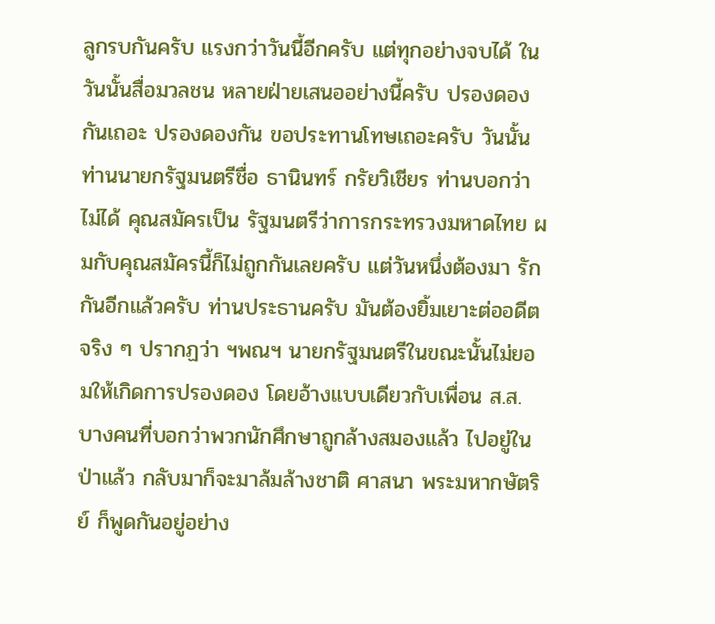ลูกรบกันครับ แรงกว่าวันนี้อีกครับ แต่ทุกอย่างจบได้ ในวันนั้นสื่อมวลชน หลายฝ่ายเสนออย่างนี้ครับ ปรองดองกันเถอะ ปรองดองกัน ขอประทานโทษเถอะครับ วันนั้นท่านนายกรัฐมนตรีชื่อ ธานินทร์ กรัยวิเชียร ท่านบอกว่าไม่ได้ คุณสมัครเป็น รัฐมนตรีว่าการกระทรวงมหาดไทย ผมกับคุณสมัครนี้ก็ไม่ถูกกันเลยครับ แต่วันหนึ่งต้องมา รักกันอีกแล้วครับ ท่านประธานครับ มันต้องยิ้มเยาะต่ออดีตจริง ๆ ปรากฏว่า ฯพณฯ นายกรัฐมนตรีในขณะนั้นไม่ยอมให้เกิดการปรองดอง โดยอ้างแบบเดียวกับเพื่อน ส.ส. บางคนที่บอกว่าพวกนักศึกษาถูกล้างสมองแล้ว ไปอยู่ในป่าแล้ว กลับมาก็จะมาล้มล้างชาติ ศาสนา พระมหากษัตริย์ ก็พูดกันอยู่อย่าง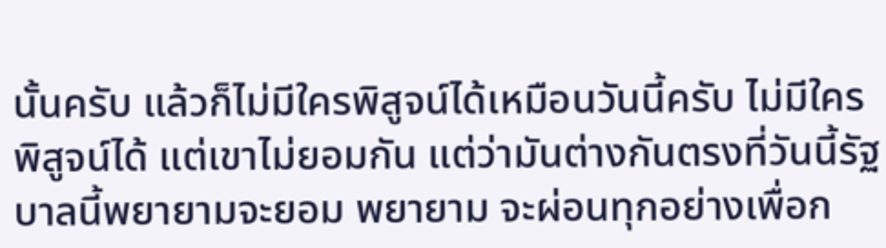นั้นครับ แล้วก็ไม่มีใครพิสูจน์ได้เหมือนวันนี้ครับ ไม่มีใครพิสูจน์ได้ แต่เขาไม่ยอมกัน แต่ว่ามันต่างกันตรงที่วันนี้รัฐบาลนี้พยายามจะยอม พยายาม จะผ่อนทุกอย่างเพื่อก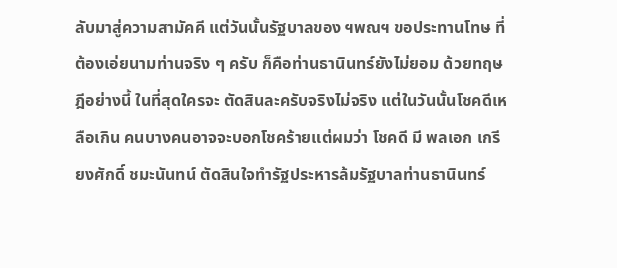ลับมาสู่ความสามัคคี แต่วันนั้นรัฐบาลของ ฯพณฯ ขอประทานโทษ ที่ต้องเอ่ยนามท่านจริง ๆ ครับ ก็คือท่านธานินทร์ยังไม่ยอม ด้วยทฤษฎีอย่างนี้ ในที่สุดใครจะ ตัดสินละครับจริงไม่จริง แต่ในวันนั้นโชคดีเหลือเกิน คนบางคนอาจจะบอกโชคร้ายแต่ผมว่า โชคดี มี พลเอก เกรียงศักดิ์ ชมะนันทน์ ตัดสินใจทํารัฐประหารล้มรัฐบาลท่านธานินทร์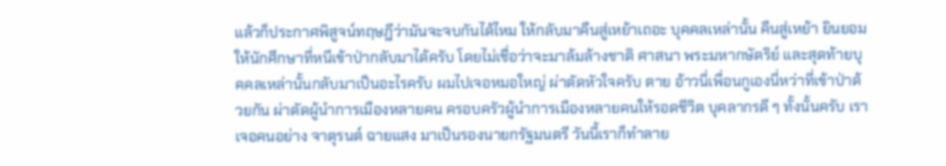แล้วก็ประกาศพิสูจน์ทฤษฎีว่ามันจะจบกันได้ไหม ให้กลับมาคืนสู่เหย้าเถอะ บุคคลเหล่านั้น คืนสู่เหย้า ยินยอมให้นักศึกษาที่หนีเข้าป่ากลับมาได้ครับ โดยไม่เชื่อว่าจะมาล้มล้างชาติ ศาสนา พระมหากษัตริย์ และสุดท้ายบุคคลเหล่านั้นกลับมาเป็นอะไรครับ ผมไปเจอหมอใหญ่ ผ่าตัดหัวใจครับ ตาย อ้าวนี่เพื่อนกูเองนี่หว่าที่เข้าป่าด้วยกัน ผ่าตัดผู้นําการเมืองหลายคน ครอบครัวผู้นําการเมืองหลายคนให้รอดชีวิต บุคลากรดี ๆ ทั้งนั้นครับ เราเจอคนอย่าง จาตุรนต์ ฉายแสง มาเป็นรองนายกรัฐมนตรี วันนี้เราก็ทําลาย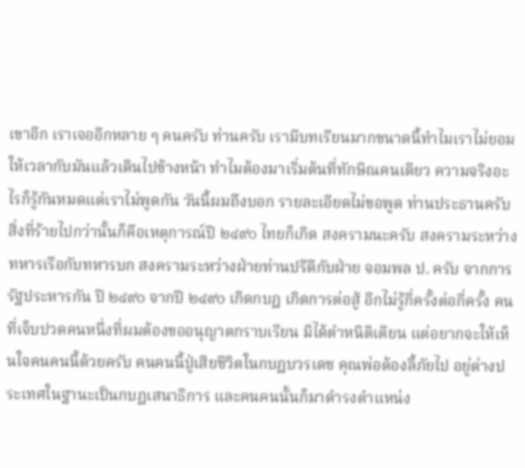เขาอีก เราเจออีกหลาย ๆ คนครับ ท่านครับ เรามีบทเรียนมากขนาดนี้ทําไมเราไม่ยอมให้เวลากับมันแล้วเดินไปข้างหน้า ทําไมต้องมาเริ่มต้นที่ทักษิณคนเดียว ความจริงอะไรก็รู้กันหมดแต่เราไม่พูดกัน วันนี้ผมถึงบอก รายละเอียดไม่ขอพูด ท่านประธานครับ สิ่งที่ร้ายไปกว่านั้นก็คือเหตุการณ์ปี ๒๔๙๐ ไทยก็เกิด สงครามนะครับ สงครามระหว่างทหารเรือกับทหารบก สงครามระหว่างฝ่ายท่านปรีดีกับฝ่าย จอมพล ป. ครับ จากการรัฐประหารกัน ปี ๒๔๙๐ จากปี ๒๔๙๐ เกิดกบฏ เกิดการต่อสู้ อีกไม่รู้กี่ครั้งต่อกี่ครั้ง คนที่เจ็บปวดคนหนึ่งที่ผมต้องขออนุญาตกราบเรียน มิได้ตําหนิติเตียน แต่อยากจะให้เห็นใจคนคนนี้ด้วยครับ คนคนนี้ปู่เสียชีวิตในกบฏบวรเดช คุณพ่อต้องลี้ภัยไป อยู่ต่างประเทศในฐานะเป็นกบฏเสนาธิการ และคนคนนั้นก็มาดํารงตําแหน่ง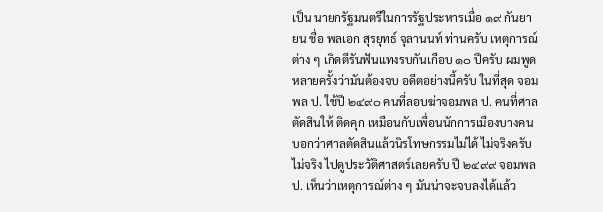เป็น นายกรัฐมนตรีในการรัฐประหารเมื่อ ๑๙ กันยายน ชื่อ พลเอก สุรยุทธ์ จุลานนท์ ท่านครับ เหตุการณ์ต่าง ๆ เกิดตีรันฟันแทงรบกันเกือบ ๑๐ ปีครับ ผมพูดหลายครั้งว่ามันต้องจบ อดีตอย่างนี้ครับ ในที่สุด จอมพล ป. ใช้ปี ๒๔๙๐ คนที่ลอบฆ่าจอมพล ป. คนที่ศาลตัดสินให้ ติดคุก เหมือนกับเพื่อนนักการเมืองบางคนบอกว่าศาลตัดสินแล้วนิรโทษกรรมไม่ได้ ไม่จริงครับ ไม่จริง ไปดูประวัติศาสตร์เลยครับ ปี ๒๔๙๙ จอมพล ป. เห็นว่าเหตุการณ์ต่าง ๆ มันน่าจะจบลงได้แล้ว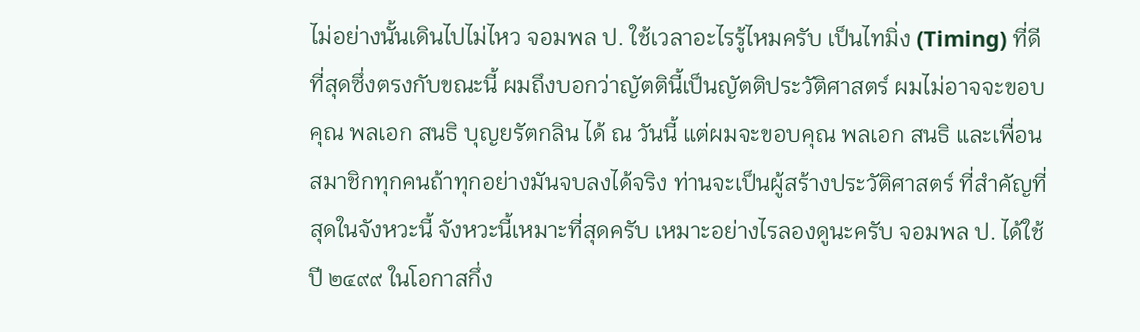ไม่อย่างนั้นเดินไปไม่ไหว จอมพล ป. ใช้เวลาอะไรรู้ไหมครับ เป็นไทมิ่ง (Timing) ที่ดีที่สุดซึ่งตรงกับขณะนี้ ผมถึงบอกว่าญัตตินี้เป็นญัตติประวัติศาสตร์ ผมไม่อาจจะขอบคุณ พลเอก สนธิ บุญยรัตกลิน ได้ ณ วันนี้ แต่ผมจะขอบคุณ พลเอก สนธิ และเพื่อนสมาชิกทุกคนถ้าทุกอย่างมันจบลงได้จริง ท่านจะเป็นผู้สร้างประวัติศาสตร์ ที่สําคัญที่สุดในจังหวะนี้ จังหวะนี้เหมาะที่สุดครับ เหมาะอย่างไรลองดูนะครับ จอมพล ป. ได้ใช้ปี ๒๔๙๙ ในโอกาสกึ่ง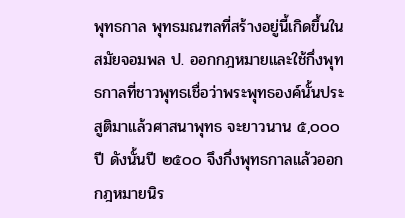พุทธกาล พุทธมณฑลที่สร้างอยู่นี้เกิดขึ้นในสมัยจอมพล ป. ออกกฎหมายและใช้กึ่งพุทธกาลที่ชาวพุทธเชื่อว่าพระพุทธองค์นั้นประสูติมาแล้วศาสนาพุทธ จะยาวนาน ๕,๐๐๐ ปี ดังนั้นปี ๒๕๐๐ จึงกึ่งพุทธกาลแล้วออกกฎหมายนิร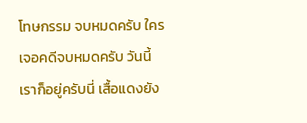โทษกรรม จบหมดครับ ใครเจอคดีจบหมดครับ วันนี้เราก็อยู่ครับนี่ เสื้อแดงยัง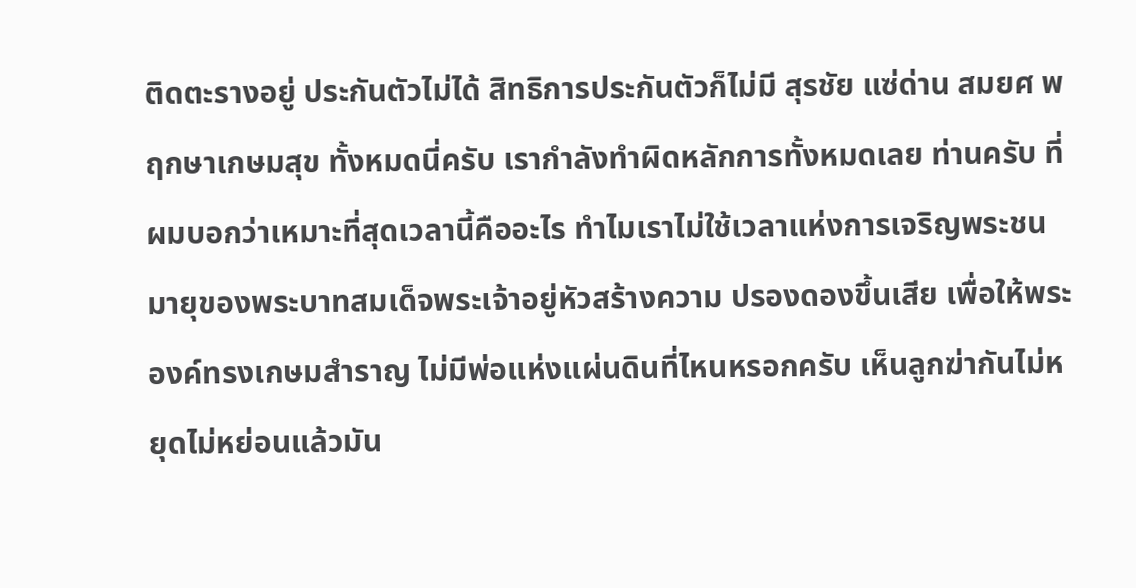ติดตะรางอยู่ ประกันตัวไม่ได้ สิทธิการประกันตัวก็ไม่มี สุรชัย แซ่ด่าน สมยศ พฤกษาเกษมสุข ทั้งหมดนี่ครับ เรากําลังทําผิดหลักการทั้งหมดเลย ท่านครับ ที่ผมบอกว่าเหมาะที่สุดเวลานี้คืออะไร ทําไมเราไม่ใช้เวลาแห่งการเจริญพระชนมายุของพระบาทสมเด็จพระเจ้าอยู่หัวสร้างความ ปรองดองขึ้นเสีย เพื่อให้พระองค์ทรงเกษมสําราญ ไม่มีพ่อแห่งแผ่นดินที่ไหนหรอกครับ เห็นลูกฆ่ากันไม่หยุดไม่หย่อนแล้วมัน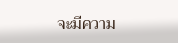จะมีความ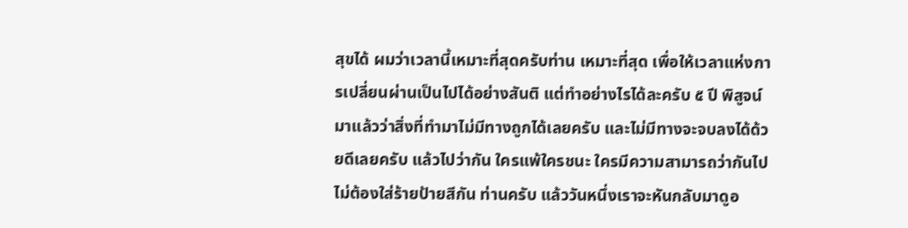สุขได้ ผมว่าเวลานี้เหมาะที่สุดครับท่าน เหมาะที่สุด เพื่อให้เวลาแห่งการเปลี่ยนผ่านเป็นไปได้อย่างสันติ แต่ทําอย่างไรได้ละครับ ๕ ปี พิสูจน์มาแล้วว่าสิ่งที่ทํามาไม่มีทางถูกได้เลยครับ และไม่มีทางจะจบลงได้ด้วยดีเลยครับ แล้วไปว่ากัน ใครแพ้ใครชนะ ใครมีความสามารถว่ากันไป ไม่ต้องใส่ร้ายป้ายสีกัน ท่านครับ แล้ววันหนึ่งเราจะหันกลับมาดูอ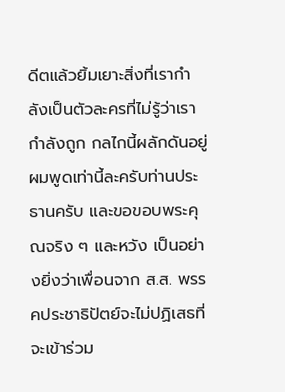ดีตแล้วยิ้มเยาะสิ่งที่เรากําลังเป็นตัวละครที่ไม่รู้ว่าเรากําลังถูก กลไกนี้ผลักดันอยู่ ผมพูดเท่านี้ละครับท่านประธานครับ และขอขอบพระคุณจริง ๆ และหวัง เป็นอย่างยิ่งว่าเพื่อนจาก ส.ส. พรรคประชาธิปัตย์จะไม่ปฏิเสธที่จะเข้าร่วม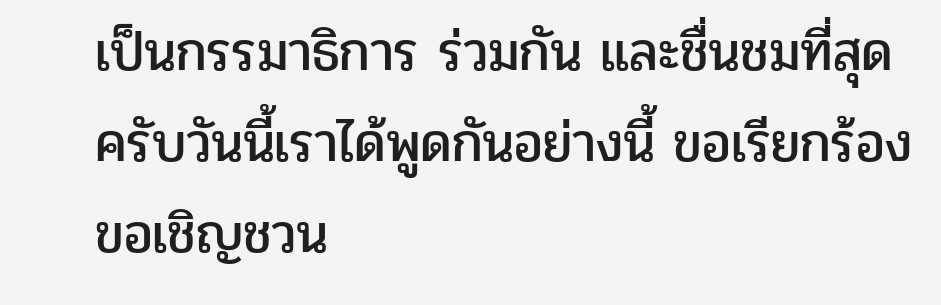เป็นกรรมาธิการ ร่วมกัน และชื่นชมที่สุดครับวันนี้เราได้พูดกันอย่างนี้ ขอเรียกร้อง ขอเชิญชวน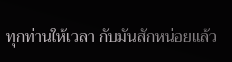ทุกท่านให้เวลา กับมันสักหน่อยแล้ว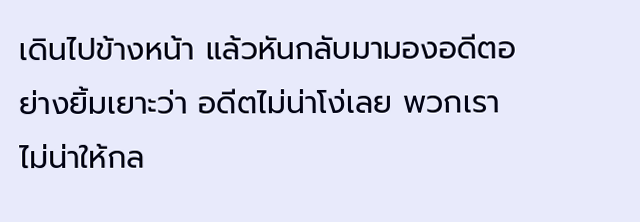เดินไปข้างหน้า แล้วหันกลับมามองอดีตอย่างยิ้มเยาะว่า อดีตไม่น่าโง่เลย พวกเรา ไม่น่าให้กล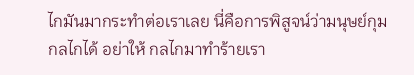ไกมันมากระทําต่อเราเลย นี่คือการพิสูจน์ว่ามนุษย์กุมกลไกได้ อย่าให้ กลไกมาทําร้ายเรา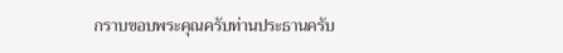กราบขอบพระคุณครับท่านประธานครับ